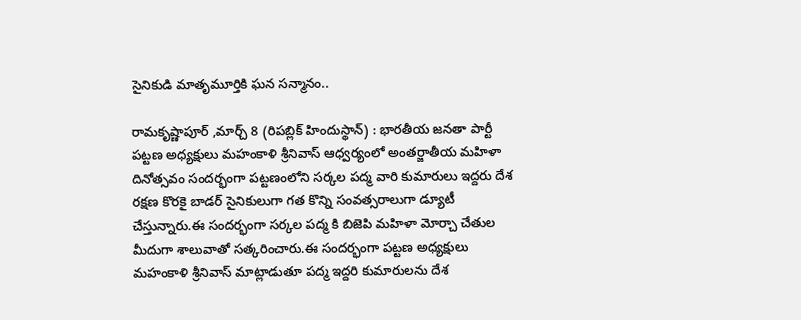సైనికుడి మాతృమూర్తికి ఘన సన్మానం..

రామకృష్ణాపూర్ ,మార్చ్ 8 (రిపబ్లిక్ హిందుస్థాన్) : భారతీయ జనతా పార్టీ పట్టణ అధ్యక్షులు మహంకాళి శ్రీనివాస్ ఆధ్వర్యంలో అంతర్జాతీయ మహిళా దినోత్సవం సందర్భంగా పట్టణంలోని సర్కల పద్మ వారి కుమారులు ఇద్దరు దేశ రక్షణ కొరకై బాడర్ సైనికులుగా గత కొన్ని సంవత్సరాలుగా డ్యూటీ చేస్తున్నారు.ఈ సందర్భంగా సర్కల పద్మ కి బిజెపి మహిళా మోర్చా చేతుల మీదుగా శాలువాతో సత్కరించారు.ఈ సందర్భంగా పట్టణ అధ్యక్షులు మహంకాళి శ్రీనివాస్ మాట్లాడుతూ పద్మ ఇద్దరి కుమారులను దేశ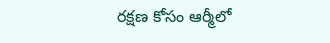రక్షణ కోసం ఆర్మీలో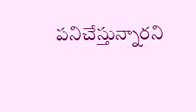పనిచేస్తున్నారని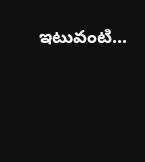ఇటువంటి...